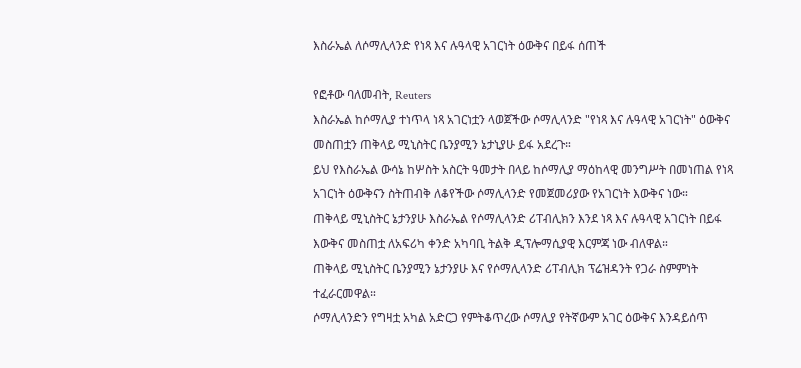እስራኤል ለሶማሊላንድ የነጻ እና ሉዓላዊ አገርነት ዕውቅና በይፋ ሰጠች

የፎቶው ባለመብት, Reuters
እስራኤል ከሶማሊያ ተነጥላ ነጻ አገርነቷን ላወጀችው ሶማሊላንድ "የነጻ እና ሉዓላዊ አገርነት" ዕውቅና መስጠቷን ጠቅላይ ሚኒስትር ቤንያሚን ኔታኒያሁ ይፋ አደረጉ።
ይህ የእስራኤል ውሳኔ ከሦስት አስርት ዓመታት በላይ ከሶማሊያ ማዕከላዊ መንግሥት በመነጠል የነጻ አገርነት ዕውቅናን ስትጠብቅ ለቆየችው ሶማሊላንድ የመጀመሪያው የአገርነት እውቅና ነው።
ጠቅላይ ሚኒስትር ኔታንያሁ እስራኤል የሶማሊላንድ ሪፐብሊክን እንደ ነጻ እና ሉዓላዊ አገርነት በይፋ እውቅና መስጠቷ ለአፍሪካ ቀንድ አካባቢ ትልቅ ዲፕሎማሲያዊ እርምጃ ነው ብለዋል።
ጠቅላይ ሚኒስትር ቤንያሚን ኔታንያሁ እና የሶማሊላንድ ሪፐብሊክ ፕሬዝዳንት የጋራ ስምምነት ተፈራርመዋል።
ሶማሊላንድን የግዛቷ አካል አድርጋ የምትቆጥረው ሶማሊያ የትኛውም አገር ዕውቅና እንዳይሰጥ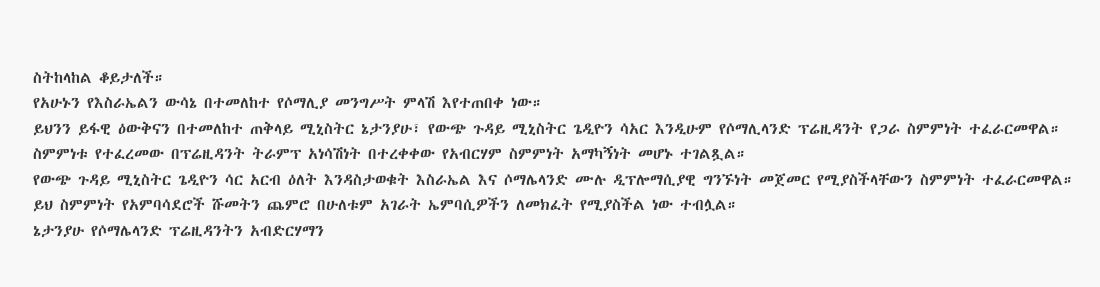ስትከላከል ቆይታለች።
የአሁኑን የእስራኤልን ውሳኔ በተመለከተ የሶማሊያ መንግሥት ምላሽ እየተጠበቀ ነው።
ይህንን ይፋዊ ዕውቅናን በተመለከተ ጠቅላይ ሚኒስትር ኔታንያሁ፣ የውጭ ጉዳይ ሚኒስትር ጌዲዮን ሳአር እንዲሁም የሶማሊላንድ ፕሬዚዳንት የጋራ ስምምነት ተፈራርመዋል።
ስምምነቱ የተፈረመው በፕሬዚዳንት ትራምፕ አነሳሽነት በተረቀቀው የአብርሃም ስምምነት አማካኝነት መሆኑ ተገልጿል።
የውጭ ጉዳይ ሚኒስትር ጌዲዮን ሳር አርብ ዕለት እንዳስታወቁት እስራኤል እና ሶማሌላንድ ሙሉ ዲፕሎማሲያዊ ግንኙነት መጀመር የሚያስችላቸውን ስምምነት ተፈራርመዋል።
ይህ ስምምነት የአምባሳደሮች ሹመትን ጨምሮ በሁለቱም አገራት ኤምባሲዎችን ለመክፈት የሚያስችል ነው ተብሏል።
ኔታንያሁ የሶማሌላንድ ፕሬዚዳንትን አብድርሃማን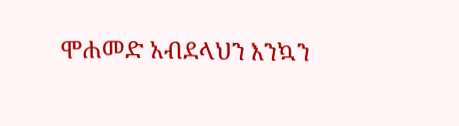ሞሐመድ አብደላህን እንኳን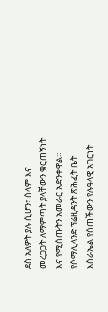ደስ አለዎት ያሉ ሲሆን፣ ሰላም እና መረጋጋት ለማምጣት ያላቸውን ቁርጠኝነት እና የሚሰጡትን አመራር አድንቀዋል።
የሶማሊላንድ ፕሬዚዳንት ጽሕፈት ቤት እስራኤል የሰጠችውን የሉዓላዊ አገርነት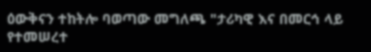ዕውቅናን ተከትሎ ባወጣው መግለጫ "ታሪካዊ እና በመርኅ ላይ የተመሠረተ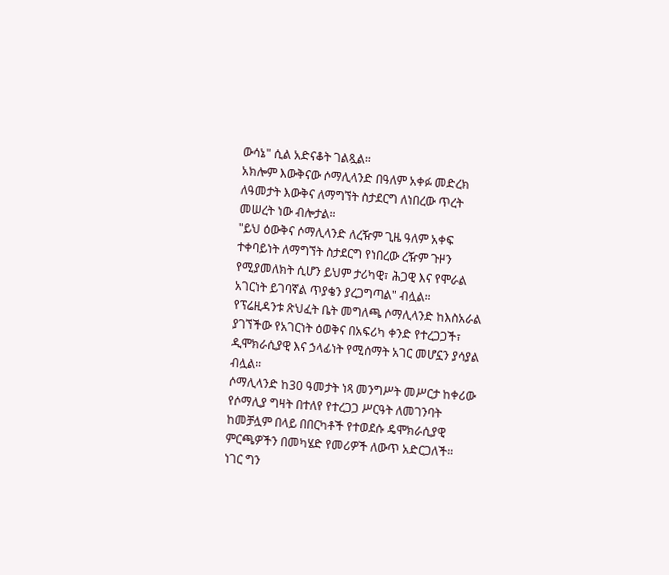ውሳኔ" ሲል አድናቆት ገልጿል።
አክሎም እውቅናው ሶማሊላንድ በዓለም አቀፉ መድረክ ለዓመታት እውቅና ለማግኘት ስታደርግ ለነበረው ጥረት መሠረት ነው ብሎታል።
"ይህ ዕውቅና ሶማሊላንድ ለረዥም ጊዜ ዓለም አቀፍ ተቀባይነት ለማግኘት ስታደርግ የነበረው ረዥም ጉዞን የሚያመለክት ሲሆን ይህም ታሪካዊ፣ ሕጋዊ እና የሞራል አገርነት ይገባኛል ጥያቄን ያረጋግጣል" ብሏል።
የፕሬዚዳንቱ ጽህፈት ቤት መግለጫ ሶማሊላንድ ከእስአራል ያገኘችው የአገርነት ዕወቅና በአፍሪካ ቀንድ የተረጋጋች፣ ዲሞክራሲያዊ እና ኃላፊነት የሚሰማት አገር መሆኗን ያሳያል ብሏል።
ሶማሊላንድ ከ30 ዓመታት ነጻ መንግሥት መሥርታ ከቀሪው የሶማሊያ ግዛት በተለየ የተረጋጋ ሥርዓት ለመገንባት ከመቻሏም በላይ በበርካቶች የተወደሱ ዴሞክራሲያዊ ምርጫዎችን በመካሄድ የመሪዎች ለውጥ አድርጋለች።
ነገር ግን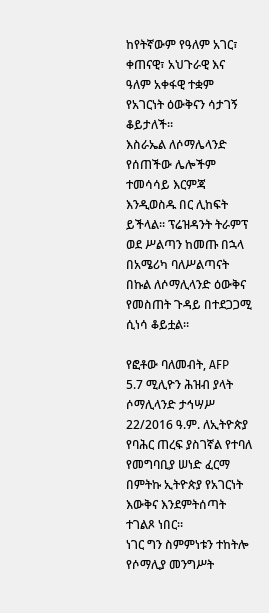ከየትኛውም የዓለም አገር፣ ቀጠናዊ፣ አህጉራዊ እና ዓለም አቀፋዊ ተቋም የአገርነት ዕውቅናን ሳታገኝ ቆይታለች።
እስራኤል ለሶማሌላንድ የሰጠችው ሌሎችም ተመሳሳይ እርምጃ እንዲወስዱ በር ሊከፍት ይችላል። ፕሬዝዳንት ትራምፕ ወደ ሥልጣን ከመጡ በኋላ በአሜሪካ ባለሥልጣናት በኩል ለሶማሊላንድ ዕውቅና የመስጠት ጉዳይ በተደጋጋሚ ሲነሳ ቆይቷል።

የፎቶው ባለመብት, AFP
5.7 ሚሊዮን ሕዝብ ያላት ሶማሊላንድ ታኅሣሥ 22/2016 ዓ.ም. ለኢትዮጵያ የባሕር ጠረፍ ያስገኛል የተባለ የመግባቢያ ሠነድ ፈርማ በምትኩ ኢትዮጵያ የአገርነት እውቅና እንደምትሰጣት ተገልጾ ነበር።
ነገር ግን ስምምነቱን ተከትሎ የሶማሊያ መንግሥት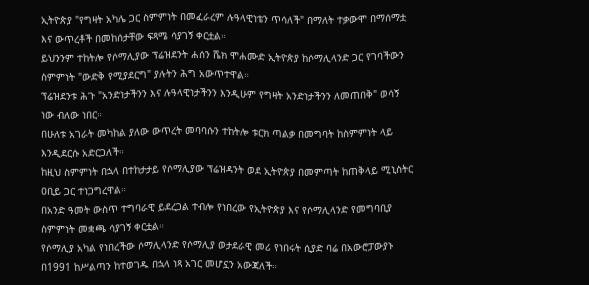ኢትዮጵያ "የግዛት አካሌ ጋር ስምምነት በመፈራረም ሉዓላዊነቴን ጥሳለች" በማለት ተቃውሞ በማሰማቷ እና ውጥረቶች በመከሰታቸው ፍጻሜ ሳያገኝ ቀርቷል።
ይህንንም ተከትሎ የሶማሊያው ፕሬዝደንት ሐሰን ሼክ ሞሐሙድ ኢትዮጵያ ከሶማሊላንድ ጋር የገባችውን ስምምነት "ውድቅ የሚያደርግ" ያሉትን ሕግ አውጥተዋል።
ፕሬዝደንቱ ሕጉ "አንድነታችንን እና ሉዓላዊነታችንን እንዲሁም የግዛት አንድነታችንን ለመጠበቅ" ወሳኝ ነው ብለው ነበር።
በሁለቱ አገራት መካከል ያለው ውጥረት መባባሱን ተከትሎ ቱርክ ጣልቃ በመግባት ከስምምነት ላይ እንዲደርሱ አድርጋለች።
ከዚህ ስምምነት በኋላ በተከታታይ የሶማሊያው ፕሬዝዳንት ወደ ኢትዮጵያ በመምጣት ከጠቅላይ ሚኒስትር ዐቢይ ጋር ተነጋግረዋል።
በአንድ ዓመት ውስጥ ተግባራዊ ይደረጋል ተብሎ የነበረው የኢትዮጵያ እና የሶማሊላንድ የመግባቢያ ስምምነት መቋጫ ሳያገኝ ቀርቷል።
የሶማሊያ አካል የነበረችው ሶማሊላንድ የሶማሊያ ወታደራዊ መሪ የነበሩት ሲያድ ባሬ በአውሮፓውያኑ በ1991 ከሥልጣን ከተወገዱ በኋላ ነጻ አገር መሆኗን አውጃለች።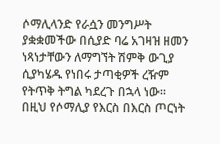ሶማሊላንድ የራሷን መንግሥት ያቋቋመችው በሲያድ ባሬ አገዛዝ ዘመን ነጻነታቸውን ለማግኘት ሽምቅ ውጊያ ሲያካሄዱ የነበሩ ታጣቂዎች ረዥም የትጥቅ ትግል ካደረጉ በኋላ ነው።
በዚህ የሶማሊያ የእርስ በእርስ ጦርነት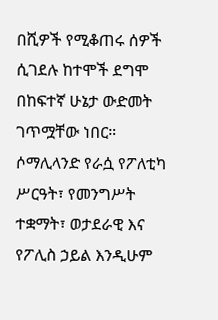በሺዎች የሚቆጠሩ ሰዎች ሲገደሉ ከተሞች ደግሞ በከፍተኛ ሁኔታ ውድመት ገጥሟቸው ነበር።
ሶማሊላንድ የራሷ የፖለቲካ ሥርዓት፣ የመንግሥት ተቋማት፣ ወታደራዊ እና የፖሊስ ኃይል እንዲሁም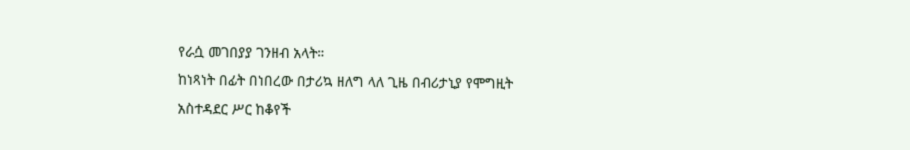የራሷ መገበያያ ገንዘብ አላት።
ከነጻነት በፊት በነበረው በታሪኳ ዘለግ ላለ ጊዜ በብሪታኒያ የሞግዚት አስተዳደር ሥር ከቆየች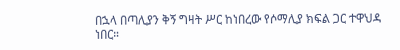በኋላ በጣሊያን ቅኝ ግዛት ሥር ከነበረው የሶማሊያ ክፍል ጋር ተዋህዳ ነበር።